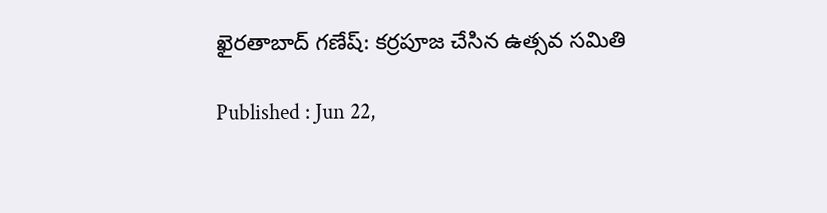ఖైరతాబాద్‌ గణేష్: కర్రపూజ చేసిన ఉత్సవ సమితి

Published : Jun 22,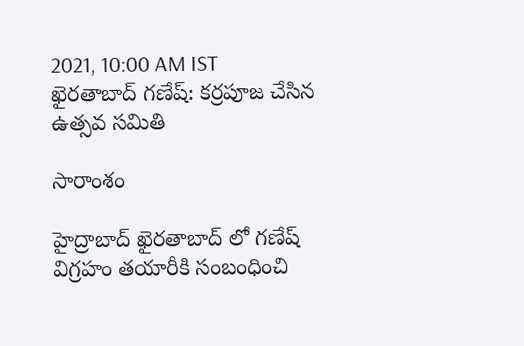2021, 10:00 AM IST
ఖైరతాబాద్‌ గణేష్: కర్రపూజ చేసిన ఉత్సవ సమితి

సారాంశం

హైద్రాబాద్‌ ఖైరతాబాద్ లో గణేష్ విగ్రహం తయారీకి సంబంధించి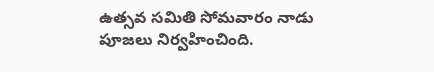ఉత్సవ సమితి సోమవారం నాడు  పూజలు నిర్వహించింది.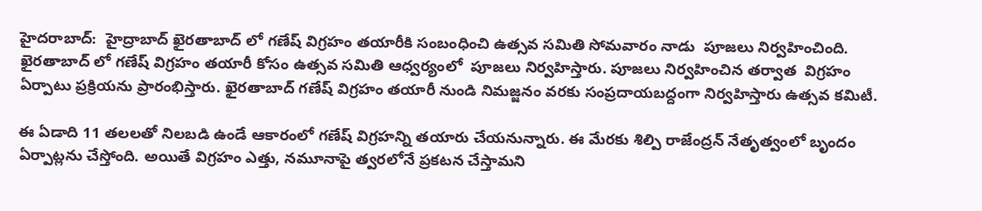హైదరాబాద్:  హైద్రాబాద్‌ ఖైరతాబాద్ లో గణేష్ విగ్రహం తయారీకి సంబంధించి ఉత్సవ సమితి సోమవారం నాడు  పూజలు నిర్వహించింది.  ఖైరతాబాద్ లో గణేష్ విగ్రహం తయారీ కోసం ఉత్సవ సమితి ఆధ్వర్యంలో  పూజలు నిర్వహిస్తారు. పూజలు నిర్వహించిన తర్వాత  విగ్రహం ఏర్పాటు ప్రక్రియను ప్రారంభిస్తారు. ఖైరతాబాద్ గణేష్ విగ్రహం తయారీ నుండి నిమజ్జనం వరకు సంప్రదాయబద్దంగా నిర్వహిస్తారు ఉత్సవ కమిటీ.

ఈ ఏడాది 11 తలలతో నిలబడి ఉండే ఆకారంలో గణేష్ విగ్రహన్ని తయారు చేయనున్నారు. ఈ మేరకు శిల్పి రాజేంద్రన్ నేతృత్వంలో బృందం ఏర్పాట్లను చేస్తోంది. అయితే విగ్రహం ఎత్తు, నమూనాపై త్వరలోనే ప్రకటన చేస్తామని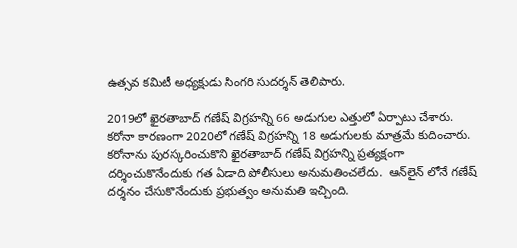ఉత్సవ కమిటీ అధ్యక్షుడు సింగరి సుదర్శన్ తెలిపారు.

2019లో ఖైరతాబాద్ గణేష్ విగ్రహన్ని 66 అడుగుల ఎత్తులో ఏర్పాటు చేశారు. కరోనా కారణంగా 2020లో గణేష్ విగ్రహన్ని 18 అడుగులకు మాత్రమే కుదించారు.  కరోనాను పురస్కరించుకొని ఖైరతాబాద్ గణేష్ విగ్రహన్ని ప్రత్యక్షంగా దర్శించుకొనేందుకు గత ఏడాది పోలీసులు అనుమతించలేదు.  ఆన్‌లైన్ లోనే గణేష్ దర్శనం చేసుకొనేందుకు ప్రభుత్వం అనుమతి ఇచ్చింది.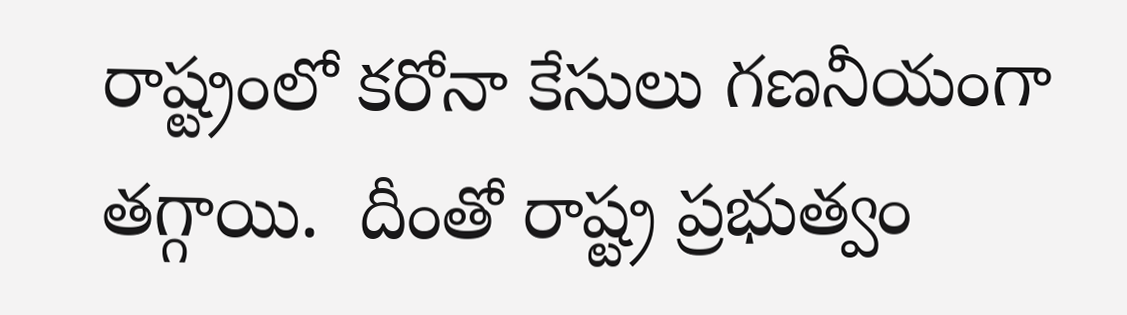రాష్ట్రంలో కరోనా కేసులు గణనీయంగా తగ్గాయి.  దీంతో రాష్ట్ర ప్రభుత్వం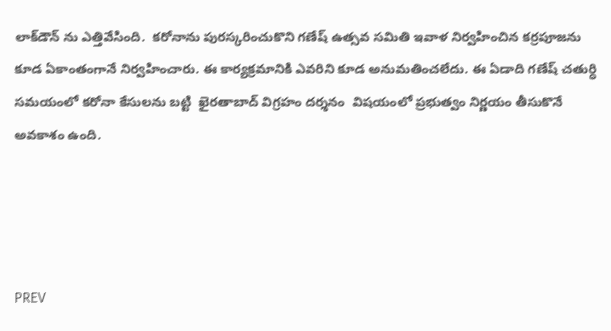లాక్‌డౌన్ ను ఎత్తివేసింది.  కరోనాను పురస్కరించుకొని గణేష్ ఉత్సవ సమితి ఇవాళ నిర్వహించిన కర్రపూజను కూడ ఏకాంతంగానే నిర్వహించారు. ఈ కార్యక్రమానికి ఎవరిని కూడ అనుమతించలేదు. ఈ ఏడాది గణేష్ చతుర్ధి సమయంలో కరోనా కేసులను బట్టి  ఖైరతాబాద్ విగ్రహం దర్శనం  విషయంలో ప్రభుత్వం నిర్ణయం తీసుకొనే అవకాశం ఉంది.




PREV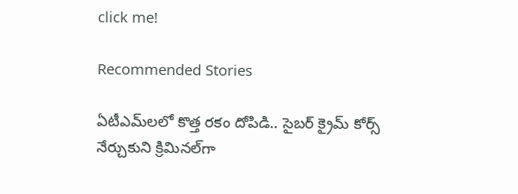click me!

Recommended Stories

ఏటీఎమ్‌లలో కొత్త ర‌కం దోపిడి.. సైబ‌ర్ క్రైమ్ కోర్స్ నేర్చుకుని క్రిమిన‌ల్‌గా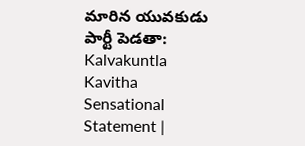మారిన యువ‌కుడు
పార్టీ పెడతా: Kalvakuntla Kavitha Sensational Statement |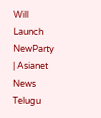Will Launch NewParty | Asianet News Telugu